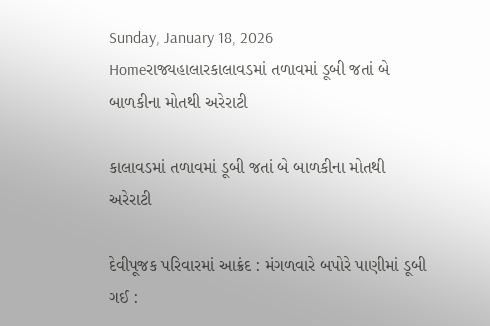Sunday, January 18, 2026
Homeરાજ્યહાલારકાલાવડમાં તળાવમાં ડૂબી જતાં બે બાળકીના મોતથી અરેરાટી

કાલાવડમાં તળાવમાં ડૂબી જતાં બે બાળકીના મોતથી અરેરાટી

દેવીપૂજક પરિવારમાં આક્રંદ : મંગળવારે બપોરે પાણીમાં ડૂબી ગઈ :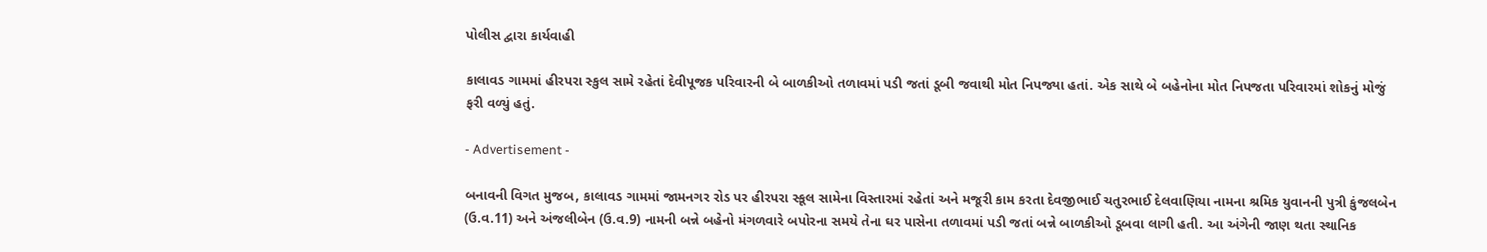પોલીસ દ્વારા કાર્યવાહી

કાલાવડ ગામમાં હીરપરા સ્કુલ સામે રહેતાં દેવીપૂજક પરિવારની બે બાળકીઓ તળાવમાં પડી જતાં ડૂબી જવાથી મોત નિપજ્યા હતાં. એક સાથે બે બહેનોના મોત નિપજતા પરિવારમાં શોકનું મોજું ફરી વળ્યું હતું.

- Advertisement -

બનાવની વિગત મુજબ, કાલાવડ ગામમાં જામનગર રોડ પર હીરપરા સ્કૂલ સામેના વિસ્તારમાં રહેતાં અને મજૂરી કામ કરતા દેવજીભાઈ ચતુરભાઈ દેલવાણિયા નામના શ્રમિક યુવાનની પુત્રી કુંજલબેન (ઉ.વ.11) અને અંજલીબેન (ઉ.વ.9) નામની બન્ને બહેનો મંગળવારે બપોરના સમયે તેના ઘર પાસેના તળાવમાં પડી જતાં બન્ને બાળકીઓ ડૂબવા લાગી હતી. આ અંગેની જાણ થતા સ્થાનિક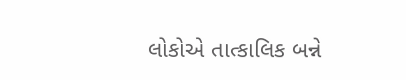લોકોએ તાત્કાલિક બન્ને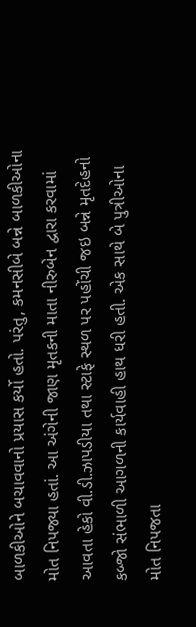બાળકીઓને બચાવવાનો પ્રયાસ કર્યો હતો. પરંતુ, કમનસીબે બન્ને બાળકીઓના મોત નિપજ્યા હતાં. આ અંગેની જાણ મૃતકની માતા નીરુબેન દ્વારા કરવામાં આવતા હેકો વી.ડી.ઝાપડીયા તથા સ્ટાફે સ્થળ પર પહોંચી જઇ બન્ને મૃતદેહનો કબ્જો સંભાળી આગળની કાર્યવાહી હાથ ધરી હતી. એક સાથે બે પુત્રીઓના મોત નિપજતા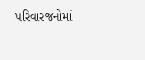પરિવારજનોમાં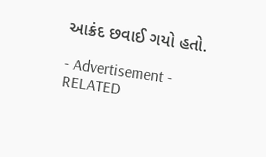આક્રંદ છવાઈ ગયો હતો.

- Advertisement -
RELATED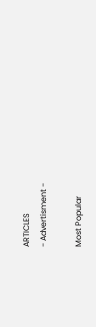ARTICLES
- Advertisment -

Most Popular